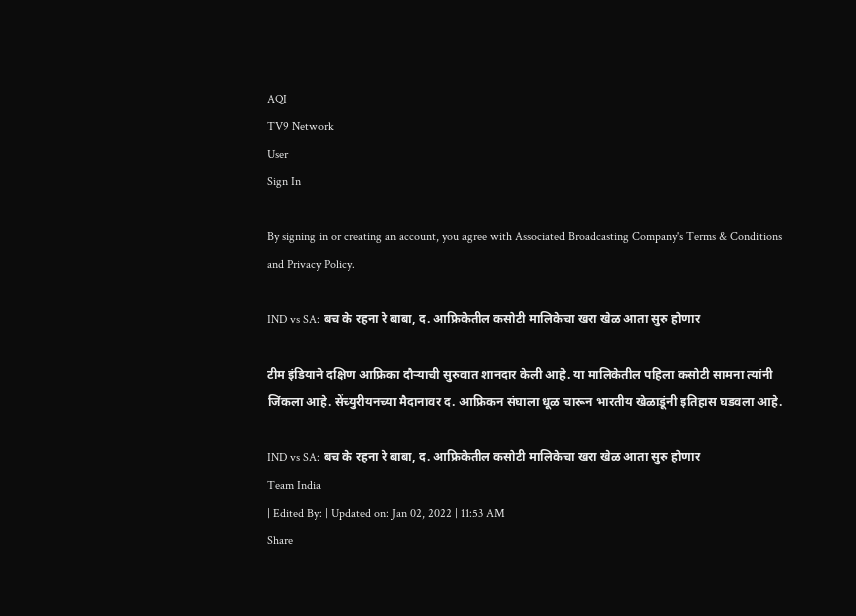AQI
TV9 Network
User
Sign In

By signing in or creating an account, you agree with Associated Broadcasting Company's Terms & Conditions and Privacy Policy.

IND vs SA: बच के रहना रे बाबा, द. आफ्रिकेतील कसोटी मालिकेचा खरा खेळ आता सुरु होणार

टीम इंडियाने दक्षिण आफ्रिका दौऱ्याची सुरुवात शानदार केली आहे. या मालिकेतील पहिला कसोटी सामना त्यांनी जिंकला आहे. सेंच्युरीयनच्या मैदानावर द. आफ्रिकन संघाला धूळ चारून भारतीय खेळाडूंनी इतिहास घडवला आहे.

IND vs SA: बच के रहना रे बाबा, द. आफ्रिकेतील कसोटी मालिकेचा खरा खेळ आता सुरु होणार
Team India
| Edited By: | Updated on: Jan 02, 2022 | 11:53 AM
Share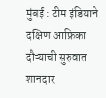मुंबई : टीम इंडियाने दक्षिण आफ्रिका दौऱ्याची सुरुवात शानदार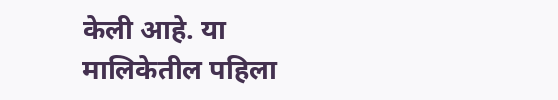केली आहे. या मालिकेतील पहिला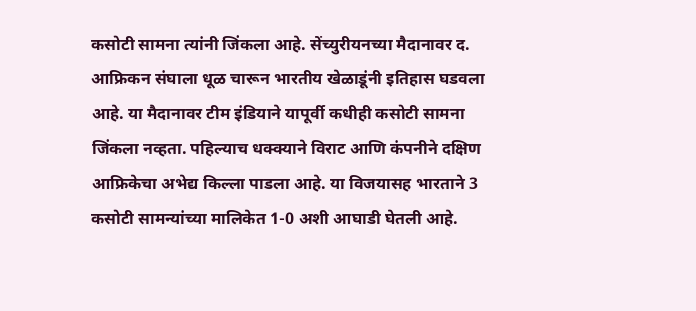कसोटी सामना त्यांनी जिंकला आहे. सेंच्युरीयनच्या मैदानावर द. आफ्रिकन संघाला धूळ चारून भारतीय खेळाडूंनी इतिहास घडवला आहे. या मैदानावर टीम इंडियाने यापूर्वी कधीही कसोटी सामना जिंकला नव्हता. पहिल्याच धक्क्याने विराट आणि कंपनीने दक्षिण आफ्रिकेचा अभेद्य किल्ला पाडला आहे. या विजयासह भारताने 3 कसोटी सामन्यांच्या मालिकेत 1-0 अशी आघाडी घेतली आहे.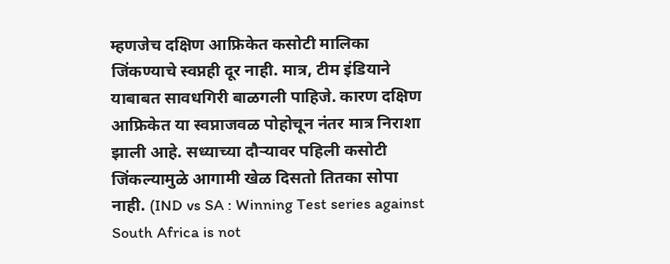म्हणजेच दक्षिण आफ्रिकेत कसोटी मालिका जिंकण्याचे स्वप्नही दूर नाही. मात्र, टीम इंडियाने याबाबत सावधगिरी बाळगली पाहिजे. कारण दक्षिण आफ्रिकेत या स्वप्नाजवळ पोहोचून नंतर मात्र निराशा झाली आहे. सध्याच्या दौऱ्यावर पहिली कसोटी जिंकल्यामुळे आगामी खेळ दिसतो तितका सोपा नाही. (IND vs SA : Winning Test series against South Africa is not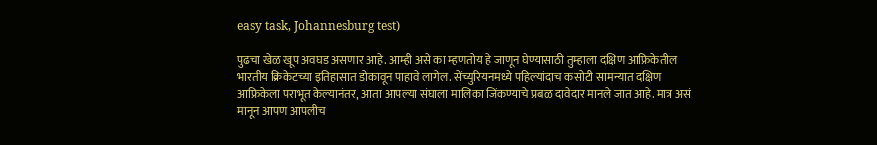easy task, Johannesburg test)

पुढचा खेळ खूप अवघड असणार आहे. आम्ही असे का म्हणतोय हे जाणून घेण्यासाठी तुम्हाला दक्षिण आफ्रिकेतील भारतीय क्रिकेटच्या इतिहासात डोकावून पाहावे लागेल. सेंच्युरियनमध्ये पहिल्यांदाच कसोटी सामन्यात दक्षिण आफ्रिकेला पराभूत केल्यानंतर, आता आपल्या संघाला मालिका जिंकण्याचे प्रबळ दावेदार मानले जात आहे. मात्र असं मानून आपण आपलीच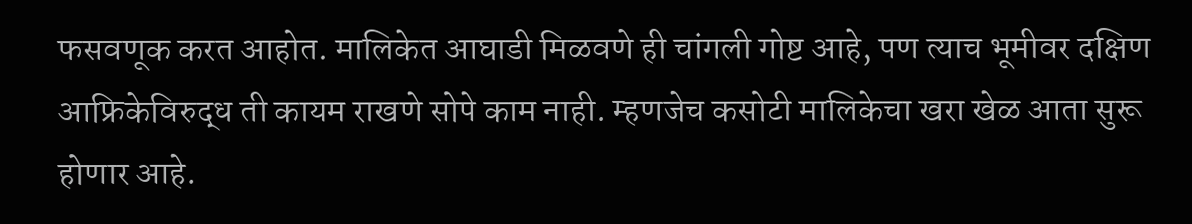फसवणूक करत आहोत. मालिकेत आघाडी मिळवणे ही चांगली गोष्ट आहे, पण त्याच भूमीवर दक्षिण आफ्रिकेविरुद्ध ती कायम राखणे सोपे काम नाही. म्हणजेच कसोटी मालिकेचा खरा खेळ आता सुरू होणार आहे.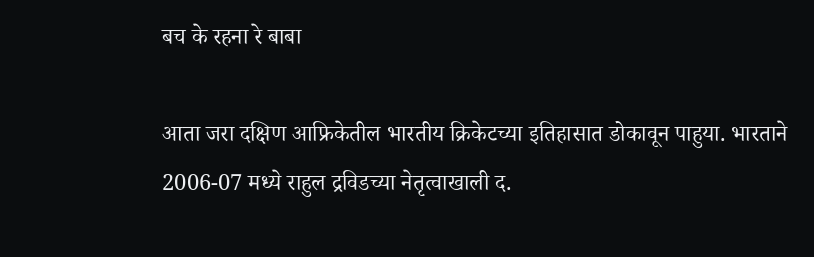बच के रहना रे बाबा

आता जरा दक्षिण आफ्रिकेतील भारतीय क्रिकेटच्या इतिहासात डोकावून पाहुया. भारताने 2006-07 मध्ये राहुल द्रविडच्या नेतृत्वाखाली द.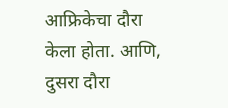आफ्रिकेचा दौरा केला होता. आणि, दुसरा दौरा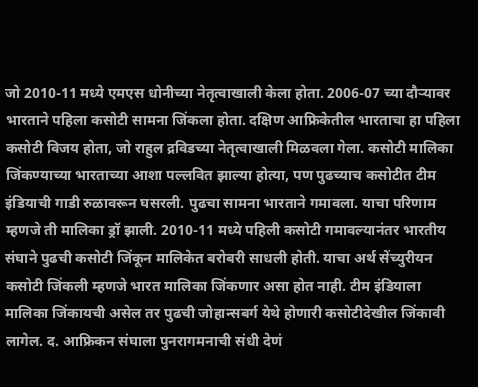जो 2010-11 मध्ये एमएस धोनीच्या नेतृत्वाखाली केला होता. 2006-07 च्या दौऱ्यावर भारताने पहिला कसोटी सामना जिंकला होता. दक्षिण आफ्रिकेतील भारताचा हा पहिला कसोटी विजय होता, जो राहुल द्रविडच्या नेतृत्वाखाली मिळवला गेला. कसोटी मालिका जिंकण्याच्या भारताच्या आशा पल्लवित झाल्या होत्या, पण पुढच्याच कसोटीत टीम इंडियाची गाडी रुळावरून घसरली. पुढचा सामना भारताने गमावला. याचा परिणाम म्हणजे ती मालिका ड्रॉ झाली. 2010-11 मध्ये पहिली कसोटी गमावल्यानंतर भारतीय संघाने पुढची कसोटी जिंकून मालिकेत बरोबरी साधली होती. याचा अर्थ सेंच्युरीयन कसोटी जिंकली म्हणजे भारत मालिका जिंकणार असा होत नाही. टीम इंडियाला मालिका जिंकायची असेल तर पुढची जोहान्सबर्ग येथे होणारी कसोटीदेखील जिंकावी लागेल. द. आफ्रिकन संघाला पुनरागमनाची संधी देणं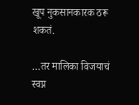खूप नुकसानकारक ठरू शकतं.

…तर मालिका विजयाचं स्वप्न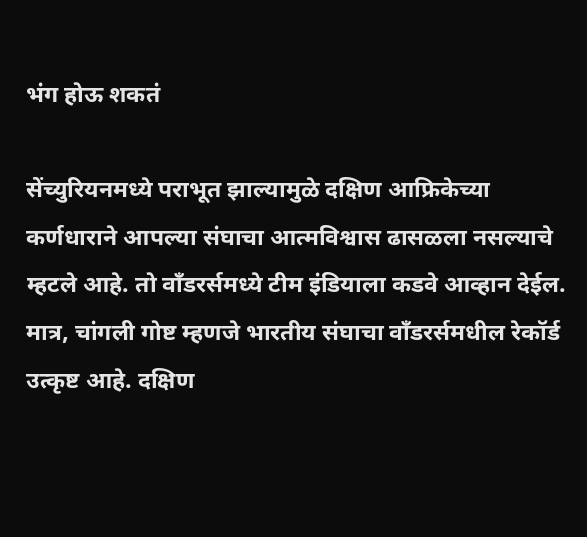भंग होऊ शकतं

सेंच्युरियनमध्ये पराभूत झाल्यामुळे दक्षिण आफ्रिकेच्या कर्णधाराने आपल्या संघाचा आत्मविश्वास ढासळला नसल्याचे म्हटले आहे. तो वाँडरर्समध्ये टीम इंडियाला कडवे आव्हान देईल. मात्र, चांगली गोष्ट म्हणजे भारतीय संघाचा वाँडरर्समधील रेकॉर्ड उत्कृष्ट आहे. दक्षिण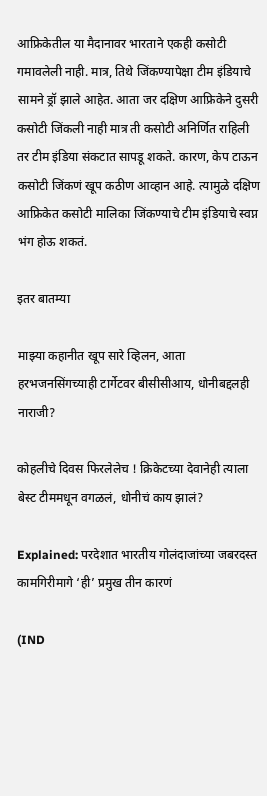आफ्रिकेतील या मैदानावर भारताने एकही कसोटी गमावलेली नाही. मात्र, तिथे जिंकण्यापेक्षा टीम इंडियाचे सामने ड्रॉ झाले आहेत. आता जर दक्षिण आफ्रिकेने दुसरी कसोटी जिंकली नाही मात्र ती कसोटी अनिर्णित राहिली तर टीम इंडिया संकटात सापडू शकते. कारण, केप टाऊन कसोटी जिंकणं खूप कठीण आव्हान आहे. त्यामुळे दक्षिण आफ्रिकेत कसोटी मालिका जिंकण्याचे टीम इंडियाचे स्वप्न भंग होऊ शकतं.

इतर बातम्या

माझ्या कहानीत खूप सारे व्हिलन, आता हरभजनसिंगच्याही टार्गेटवर बीसीसीआय, धोनीबद्दलही नाराजी?

कोहलीचे दिवस फिरलेलेच ! क्रिकेटच्या देवानेही त्याला बेस्ट टीममधून वगळलं, धोनीचं काय झालं?

Explained: परदेशात भारतीय गोलंदाजांच्या जबरदस्त कामगिरीमागे ‘ही’ प्रमुख तीन कारणं

(IND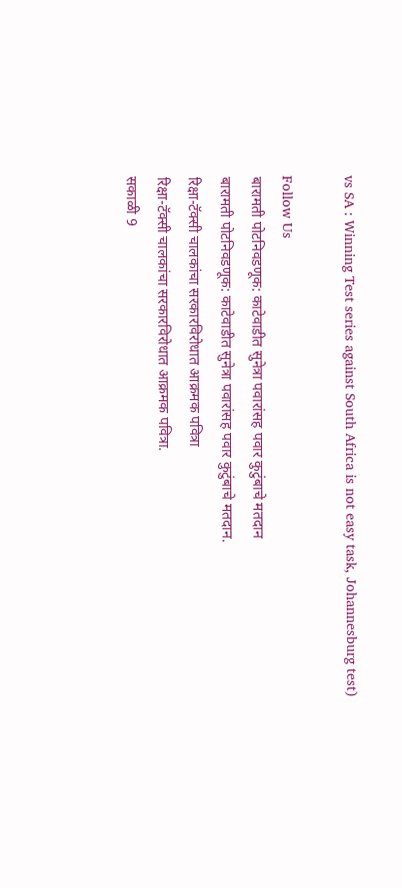vs SA : Winning Test series against South Africa is not easy task, Johannesburg test)

Follow Us
बारामती पोटनिवडणूक: काटेवाडीत सुनेत्रा पवारांसह पवार कुटुंबाचे मतदान
बारामती पोटनिवडणूक: काटेवाडीत सुनेत्रा पवारांसह पवार कुटुंबाचे मतदान.
रिक्षा-टॅक्सी चालकांचा सरकारविरोधात आक्रमक पवित्रा
रिक्षा-टॅक्सी चालकांचा सरकारविरोधात आक्रमक पवित्रा.
सकाळी 9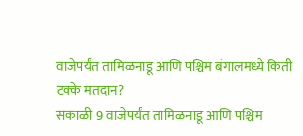वाजेपर्यंत तामिळनाडू आणि पश्चिम बंगालमध्ये किती टक्के मतदान?
सकाळी 9 वाजेपर्यंत तामिळनाडू आणि पश्चिम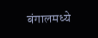बंगालमध्ये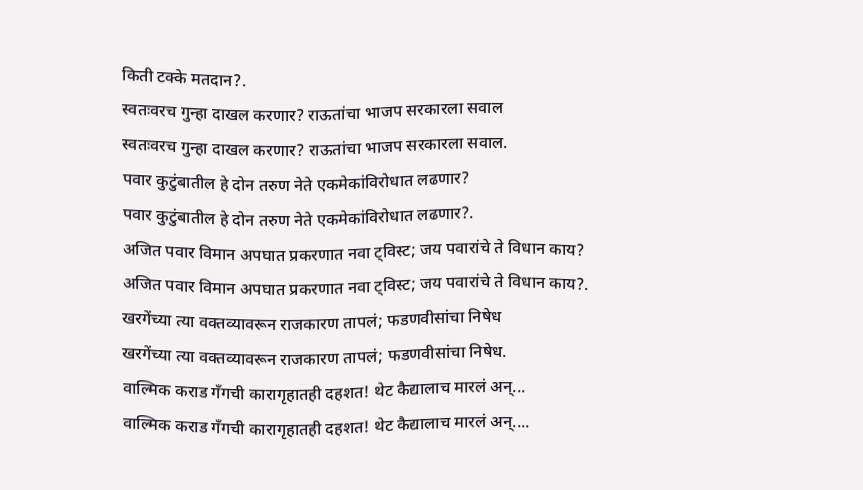किती टक्के मतदान?.
स्वतःवरच गुन्हा दाखल करणार? राऊतांचा भाजप सरकारला सवाल
स्वतःवरच गुन्हा दाखल करणार? राऊतांचा भाजप सरकारला सवाल.
पवार कुटुंबातील हे दोन तरुण नेते एकमेकांविरोधात लढणार?
पवार कुटुंबातील हे दोन तरुण नेते एकमेकांविरोधात लढणार?.
अजित पवार विमान अपघात प्रकरणात नवा ट्विस्ट; जय पवारांचे ते विधान काय?
अजित पवार विमान अपघात प्रकरणात नवा ट्विस्ट; जय पवारांचे ते विधान काय?.
खरगेंच्या त्या वक्तव्यावरून राजकारण तापलं; फडणवीसांचा निषेध
खरगेंच्या त्या वक्तव्यावरून राजकारण तापलं; फडणवीसांचा निषेध.
वाल्मिक कराड गँगची कारागृहातही दहशत! थेट कैद्यालाच मारलं अन्...
वाल्मिक कराड गँगची कारागृहातही दहशत! थेट कैद्यालाच मारलं अन्....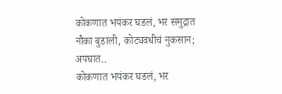कोकणात भयंकर घडलं, भर समुद्रात नौका बुडाली, कोट्यवधीचं नुकसान; अपघात..
कोकणात भयंकर घडलं, भर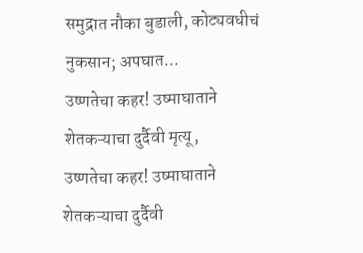समुद्रात नौका बुडाली, कोट्यवधीचं नुकसान; अपघात...
उष्णतेचा कहर! उष्माघाताने शेतकऱ्याचा दुर्दैवी मृत्यू,
उष्णतेचा कहर! उष्माघाताने शेतकऱ्याचा दुर्दैवी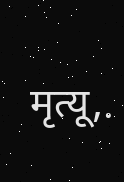मृत्यू,.